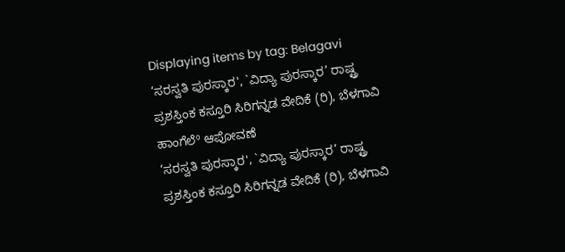Displaying items by tag: Belagavi
‘ಸರಸ್ವತಿ ಪುರಸ್ಕಾರ', `ವಿದ್ಯಾ ಪುರಸ್ಕಾರ’ ರಾಷ್ಟ್ರ ಪ್ರಶಸ್ತಿಂಕ ಕಸ್ತೂರಿ ಸಿರಿಗನ್ನಡ ವೇದಿಕೆ (ರಿ), ಬೆಳಗಾವಿ ಹಾಂಗೆಲೆº ಆಪೋವಣೆ
‘ಸರಸ್ವತಿ ಪುರಸ್ಕಾರ', `ವಿದ್ಯಾ ಪುರಸ್ಕಾರ’ ರಾಷ್ಟ್ರ ಪ್ರಶಸ್ತಿಂಕ ಕಸ್ತೂರಿ ಸಿರಿಗನ್ನಡ ವೇದಿಕೆ (ರಿ), ಬೆಳಗಾವಿ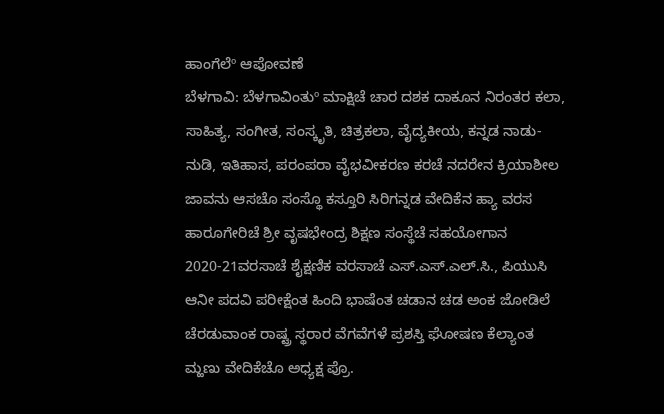ಹಾಂಗೆಲೆº ಆಪೋವಣೆ
ಬೆಳಗಾವಿ: ಬೆಳಗಾವಿಂತುº ಮಾಕ್ಷಿಚೆ ಚಾರ ದಶಕ ದಾಕೂನ ನಿರಂತರ ಕಲಾ, ಸಾಹಿತ್ಯ, ಸಂಗೀತ, ಸಂಸ್ಕೃತಿ, ಚಿತ್ರಕಲಾ, ವೈದ್ಯಕೀಯ, ಕನ್ನಡ ನಾಡು-ನುಡಿ, ಇತಿಹಾಸ, ಪರಂಪರಾ ವೈಭವೀಕರಣ ಕರಚೆ ನದರೇನ ಕ್ರಿಯಾಶೀಲ ಜಾವನು ಆಸಚೊ ಸಂಸ್ಥೊ ಕಸ್ತೂರಿ ಸಿರಿಗನ್ನಡ ವೇದಿಕೆನ ಹ್ಯಾ ವರಸ ಹಾರೂಗೇರಿಚೆ ಶ್ರೀ ವೃಷಭೇಂದ್ರ ಶಿಕ್ಷಣ ಸಂಸ್ಥೆಚೆ ಸಹಯೋಗಾನ 2020-21ವರಸಾಚೆ ಶೈಕ್ಷಣಿಕ ವರಸಾಚೆ ಎಸ್.ಎಸ್.ಎಲ್.ಸಿ., ಪಿಯುಸಿ ಆನೀ ಪದವಿ ಪರೀಕ್ಷೆಂತ ಹಿಂದಿ ಭಾಷೆಂತ ಚಡಾನ ಚಡ ಅಂಕ ಜೋಡಿಲೆ ಚೆರಡುವಾಂಕ ರಾಷ್ಟ್ರ ಸ್ಥರಾರ ವೆಗವೆಗಳೆ ಪ್ರಶಸ್ತಿ ಘೋಷಣ ಕೆಲ್ಯಾಂತ ಮ್ಹಣು ವೇದಿಕೆಚೊ ಅಧ್ಯಕ್ಷ ಪ್ರೊ.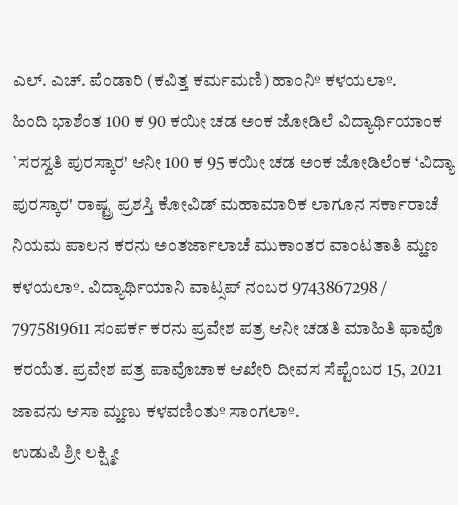ಎಲ್. ಎಚ್. ಪೆಂಡಾರಿ (ಕವಿತ್ತ ಕರ್ಮಮಣಿ) ಹಾಂನಿº ಕಳಯಲಾº.
ಹಿಂದಿ ಭಾಶೆಂತ 100 ಕ 90 ಕಯೀ ಚಡ ಅಂಕ ಜೋಡಿಲೆ ವಿದ್ಯಾರ್ಥಿಯಾಂಕ `ಸರಸ್ವತಿ ಪುರಸ್ಕಾರ' ಆನೀ 100 ಕ 95 ಕಯೀ ಚಡ ಅಂಕ ಜೋಡಿಲೆಂಕ ‘ವಿದ್ಯಾ ಪುರಸ್ಕಾರ' ರಾಷ್ಟ್ರ ಪ್ರಶಸ್ತಿ ಕೋವಿಡ್ ಮಹಾಮಾರಿಕ ಲಾಗೂನ ಸರ್ಕಾರಾಚೆ ನಿಯಮ ಪಾಲನ ಕರನು ಅಂತರ್ಜಾಲಾಚೆ ಮುಕಾಂತರ ವಾಂಟತಾತಿ ಮ್ಹಣ ಕಳಯಲಾº. ವಿದ್ಯಾರ್ಥಿಯಾನಿ ವಾಟ್ಸಪ್ ನಂಬರ 9743867298 / 7975819611 ಸಂಪರ್ಕ ಕರನು ಪ್ರವೇಶ ಪತ್ರ ಆನೀ ಚಡತಿ ಮಾಹಿತಿ ಫಾವೊ ಕರಯೆತ. ಪ್ರವೇಶ ಪತ್ರ ಪಾವೊಚಾಕ ಆಖೇರಿ ದೀವಸ ಸೆಪ್ಟೆಂಬರ 15, 2021 ಜಾವನು ಆಸಾ ಮ್ಹಣು ಕಳವಣಿಂತುº ಸಾಂಗಲಾº.
ಉಡುಪಿ ಶ್ರೀ ಲಕ್ಷ್ಮೀ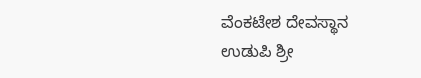ವೆಂಕಟೇಶ ದೇವಸ್ಥಾನ
ಉಡುಪಿ ಶ್ರೀ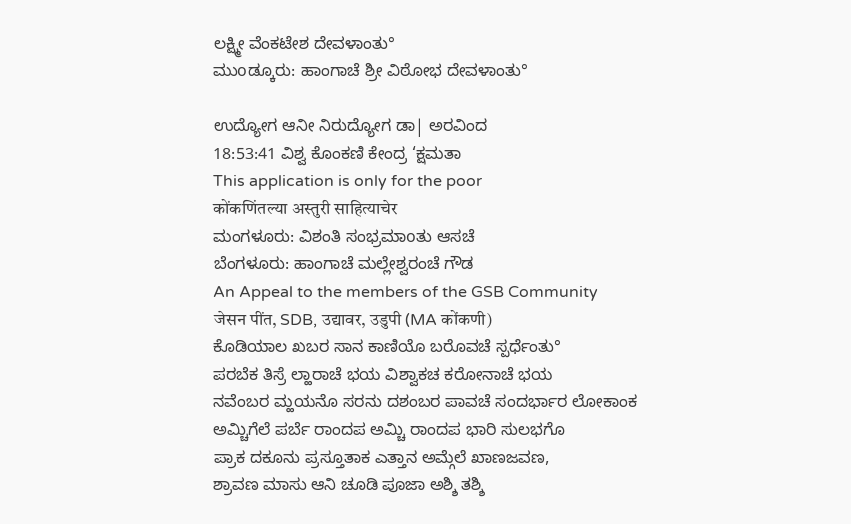ಲಕ್ಷ್ಮೀ ವೆಂಕಟೇಶ ದೇವಳಾಂತು°
ಮುοಡ್ಕೂರು: ಹಾಂಗಾಚೆ ಶ್ರೀ ವಿಠೋಭ ದೇವಳಾಂತು°

ಉದ್ಯೋಗ ಆನೀ ನಿರುದ್ಯೋಗ ಡಾ| ಅರವಿಂದ
18:53:41 ವಿಶ್ವ ಕೊಂಕಣಿ ಕೇಂದ್ರ ‘ಕ್ಷಮತಾ
This application is only for the poor
कोंकणिंतल्या अस्तुरी साहित्याचेर
ಮಂಗಳೂರು: ವಿಶಂತಿ ಸಂಭ್ರಮಾοತು ಆಸಚೆ
ಬೆಂಗಳೂರು: ಹಾಂಗಾಚೆ ಮಲ್ಲೇಶ್ವರಂಚೆ ಗೌಡ
An Appeal to the members of the GSB Community
जेसन पींत, SDB, उद्यावर, उडुपी (MA कोंकणी)
ಕೊಡಿಯಾಲ ಖಬರ ಸಾನ ಕಾಣಿಯೊ ಬರೊವಚೆ ಸ್ಪರ್ಧೆಂತು°
ಪರಬೆಕ ತಿಸ್ರೆ ಲ್ಹಾರಾಚೆ ಭಯ ವಿಶ್ವಾಕಚ ಕರೋನಾಚೆ ಭಯ
ನವೆಂಬರ ಮ್ಹಯನೊ ಸರನು ದಶಂಬರ ಪಾವಚೆ ಸಂದರ್ಭಾರ ಲೋಕಾಂಕ
ಅಮ್ಚಿಗೆಲೆ ಪರ್ಬೆ ರಾಂದಪ ಅಮ್ಚಿ ರಾಂದಪ ಭಾರಿ ಸುಲಭಗೊ
ಪ್ರಾಕ ದಕೂನು ಪ್ರಸ್ತೂತಾಕ ಎತ್ತಾನ ಅಮ್ಗೆಲೆ ಖಾಣಜವಣ,
ಶ್ರಾವಣ ಮಾಸು ಆನಿ ಚೂಡಿ ಪೂಜಾ ಅಶ್ಶಿ ತಶ್ಶಿ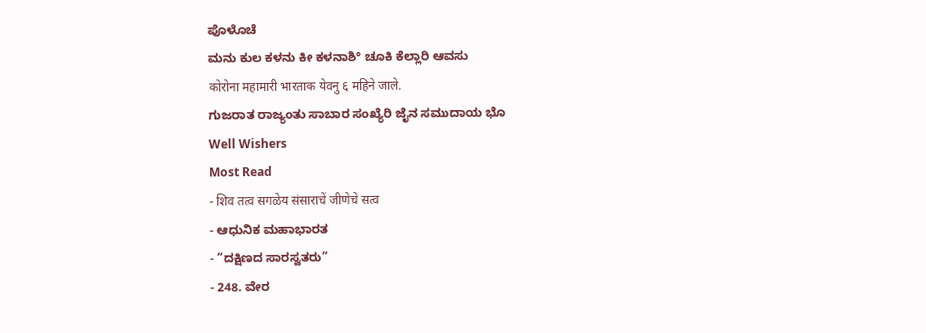ಪೊಳೊಚೆ
ಮನು ಕುಲ ಕಳನು ಕೀ ಕಳನಾಶಿ° ಚೂಕಿ ಕೆಲ್ಲಾರಿ ಆವಸು
कोरोना महामारी भारताक येवनु ६ महिने जाले.
ಗುಜರಾತ ರಾಜ್ಯಂತು ಸಾಬಾರ ಸಂಖ್ಯೆರಿ ಜೈನ ಸಮುದಾಯ ಭೊ
Well Wishers
Most Read
- शिव तत्व सगळेय संसाराचें जीणेचे सत्व
- ಆಧುನಿಕ ಮಹಾಭಾರತ
- “ದಕ್ಷಿಣದ ಸಾರಸ್ವತರು”
- 248. ವೇರ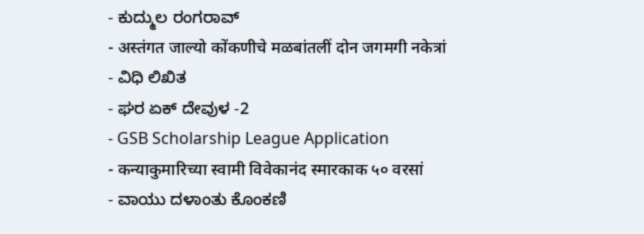- ಕುದ್ಮುಲ ರಂಗರಾವ್
- अस्तंगत जाल्यो कोंकणीचे मळबांतलीं दोन जगमगी नकेत्रां
- ವಿಧಿ ಲಿಖಿತ
- ಘರ ಏಕ್ ದೇವುಳ -2
- GSB Scholarship League Application
- कन्याकुमारिच्या स्वामी विवेकानंद स्मारकाक ५० वरसां
- ವಾಯು ದಳಾಂತು ಕೊಂಕಣಿ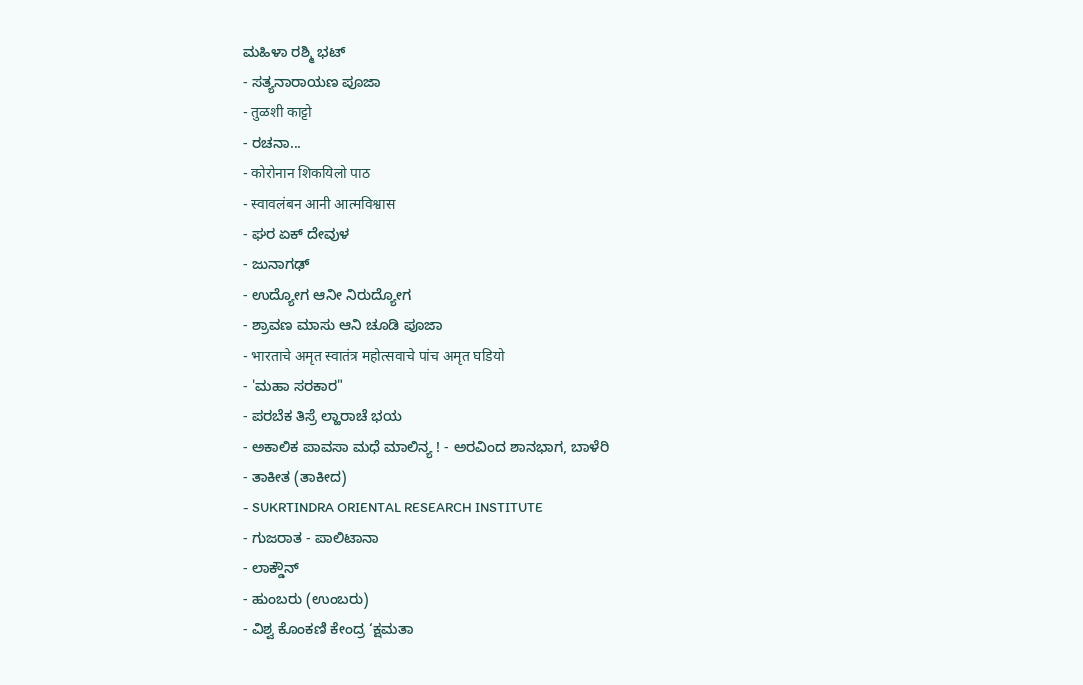ಮಹಿಳಾ ರಶ್ಮಿ ಭಟ್
- ಸತ್ಯನಾರಾಯಣ ಪೂಜಾ
- तुळशी काट्टो
- ರಚನಾ...
- कोरोनान शिकयिलो पाठ
- स्वावलंबन आनी आत्मविश्वास
- ಘರ ಏಕ್ ದೇವುಳ
- ಜುನಾಗಢ್
- ಉದ್ಯೋಗ ಆನೀ ನಿರುದ್ಯೋಗ
- ಶ್ರಾವಣ ಮಾಸು ಆನಿ ಚೂಡಿ ಪೂಜಾ
- भारताचे अमृत स्वातंत्र महोत्सवाचे पांच अमृत घडियो
- 'ಮಹಾ ಸರಕಾರ"
- ಪರಬೆಕ ತಿಸ್ರೆ ಲ್ಹಾರಾಚೆ ಭಯ
- ಅಕಾಲಿಕ ಪಾವಸಾ ಮಧೆ ಮಾಲಿನ್ಯ ! - ಅರವಿಂದ ಶಾನಭಾಗ, ಬಾಳೆರಿ
- ತಾಕೀತ (ತಾಕೀದ)
- SUKRTINDRA ORIENTAL RESEARCH INSTITUTE
- ಗುಜರಾತ - ಪಾಲಿಟಾನಾ
- ಲಾಕ್ಡೌನ್
- ಹುಂಬರು (ಉಂಬರು)
- ವಿಶ್ವ ಕೊಂಕಣಿ ಕೇಂದ್ರ ‘ಕ್ಷಮತಾ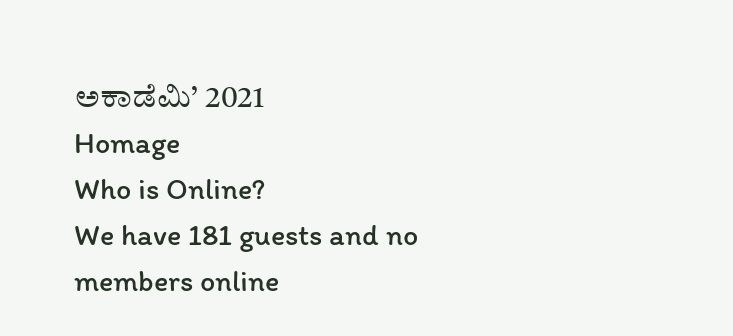ಅಕಾಡೆಮಿ’ 2021
Homage
Who is Online?
We have 181 guests and no members online